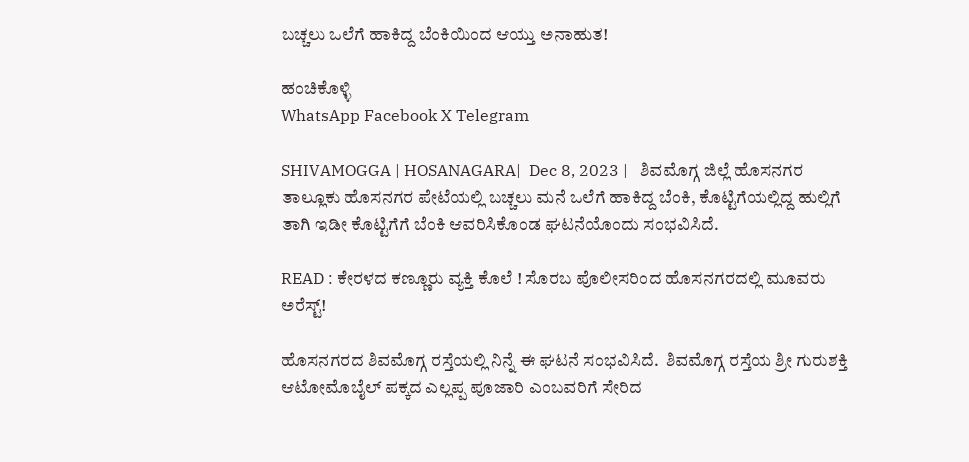ಬಚ್ಚಲು ಒಲೆಗೆ ಹಾಕಿದ್ದ ಬೆಂಕಿಯಿಂದ ಆಯ್ತು ಅನಾಹುತ!

ಹಂಚಿಕೊಳ್ಳಿ
WhatsApp Facebook X Telegram

SHIVAMOGGA | HOSANAGARA|  Dec 8, 2023 |   ಶಿವಮೊಗ್ಗ ಜಿಲ್ಲೆ ಹೊಸನಗರ ತಾಲ್ಲೂಕು ಹೊಸನಗರ ಪೇಟೆಯಲ್ಲಿ ಬಚ್ಚಲು ಮನೆ ಒಲೆಗೆ ಹಾಕಿದ್ದ ಬೆಂಕಿ, ಕೊಟ್ಟಿಗೆಯಲ್ಲಿದ್ದ ಹುಲ್ಲಿಗೆ ತಾಗಿ ಇಡೀ ಕೊಟ್ಟಿಗೆಗೆ ಬೆಂಕಿ ಆವರಿಸಿಕೊಂಡ ಘಟನೆಯೊಂದು ಸಂಭವಿಸಿದೆ.

READ : ಕೇರಳದ ಕಣ್ಣೂರು ವ್ಯಕ್ತಿ ಕೊಲೆ ! ಸೊರಬ ಪೊಲೀಸರಿಂದ ಹೊಸನಗರದಲ್ಲಿ ಮೂವರು ಅರೆಸ್ಟ್!

ಹೊಸನಗರದ ಶಿವಮೊಗ್ಗ ರಸ್ತೆಯಲ್ಲಿ ನಿನ್ನೆ ಈ ಘಟನೆ ಸಂಭವಿಸಿದೆ.  ಶಿವಮೊಗ್ಗ ರಸ್ತೆಯ ಶ್ರೀ ಗುರುಶಕ್ತಿ ಆಟೋಮೊಬೈಲ್ ಪಕ್ಕದ ಎಲ್ಲಪ್ಪ ಪೂಜಾರಿ ಎಂಬವರಿಗೆ ಸೇರಿದ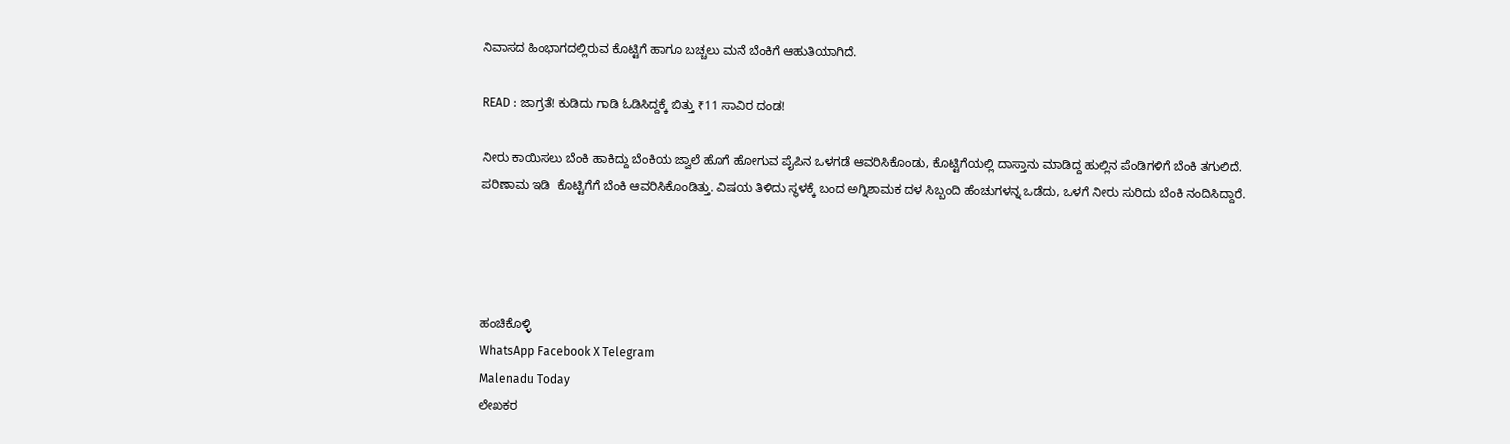ನಿವಾಸದ ಹಿಂಭಾಗದಲ್ಲಿರುವ ಕೊಟ್ಟಿಗೆ ಹಾಗೂ ಬಚ್ಚಲು ಮನೆ ಬೆಂಕಿಗೆ ಆಹುತಿಯಾಗಿದೆ.

READ : ಜಾಗ್ರತೆ! ಕುಡಿದು ಗಾಡಿ ಓಡಿಸಿದ್ದಕ್ಕೆ ಬಿತ್ತು ₹11 ಸಾವಿರ ದಂಡ!

ನೀರು ಕಾಯಿಸಲು ಬೆಂಕಿ ಹಾಕಿದ್ದು ಬೆಂಕಿಯ ಜ್ವಾಲೆ ಹೊಗೆ ಹೋಗುವ ಪೈಪಿನ ಒಳಗಡೆ ಆವರಿಸಿಕೊಂಡು, ಕೊಟ್ಟಿಗೆಯಲ್ಲಿ ದಾಸ್ತಾನು ಮಾಡಿದ್ದ ಹುಲ್ಲಿನ ಪೆಂಡಿಗಳಿಗೆ ಬೆಂಕಿ ತಗುಲಿದೆ. ಪರಿಣಾಮ ಇಡಿ  ಕೊಟ್ಟಿಗೆಗೆ ಬೆಂಕಿ ಆವರಿಸಿಕೊಂಡಿತ್ತು. ವಿಷಯ ತಿಳಿದು ಸ್ಥಳಕ್ಕೆ ಬಂದ ಅಗ್ನಿಶಾಮಕ ದಳ ಸಿಬ್ಬಂದಿ ಹೆಂಚುಗಳನ್ನ ಒಡೆದು, ಒಳಗೆ ನೀರು ಸುರಿದು ಬೆಂಕಿ ನಂದಿಸಿದ್ದಾರೆ.




ಹಂಚಿಕೊಳ್ಳಿ
WhatsApp Facebook X Telegram
Malenadu Today
ಲೇಖಕರ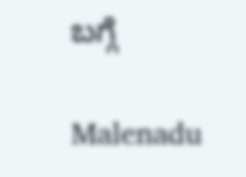ಬಗ್ಗೆ

Malenadu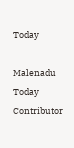Today

Malenadu Today Contributor